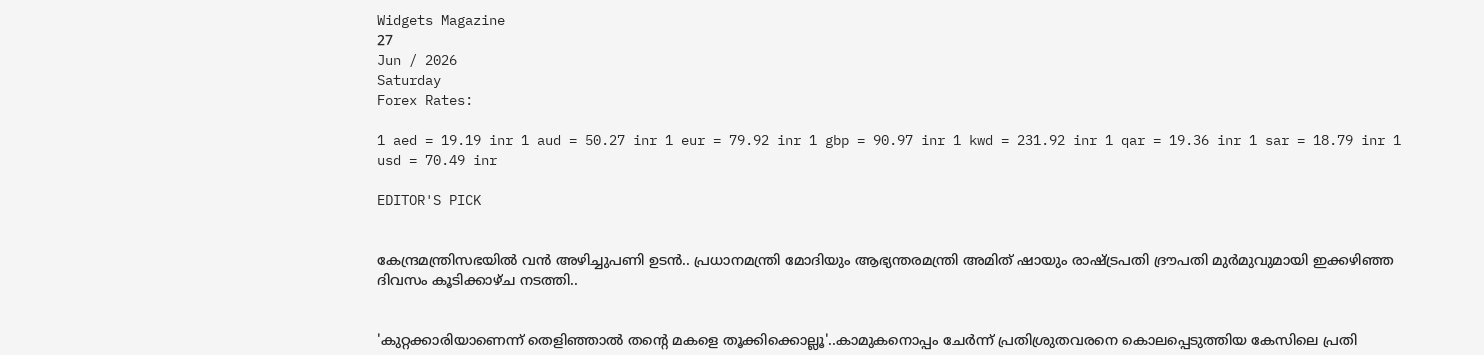Widgets Magazine
27
Jun / 2026
Saturday
Forex Rates:

1 aed = 19.19 inr 1 aud = 50.27 inr 1 eur = 79.92 inr 1 gbp = 90.97 inr 1 kwd = 231.92 inr 1 qar = 19.36 inr 1 sar = 18.79 inr 1 usd = 70.49 inr

EDITOR'S PICK


കേന്ദ്രമന്ത്രിസഭയിൽ വൻ അഴിച്ചുപണി ഉടൻ.. പ്രധാനമന്ത്രി മോദിയും ആഭ്യന്തരമന്ത്രി അമിത് ഷായും രാഷ്ട്രപതി ദ്രൗപതി മുർമുവുമായി ഇക്കഴിഞ്ഞ ദിവസം കൂടിക്കാഴ്ച നടത്തി..


'കുറ്റക്കാരിയാണെന്ന് തെളിഞ്ഞാൽ തന്റെ മകളെ തൂക്കിക്കൊല്ലൂ'..കാമുകനൊപ്പം ചേർന്ന് പ്രതിശ്രുതവരനെ കൊലപ്പെടുത്തിയ കേസിലെ പ്രതി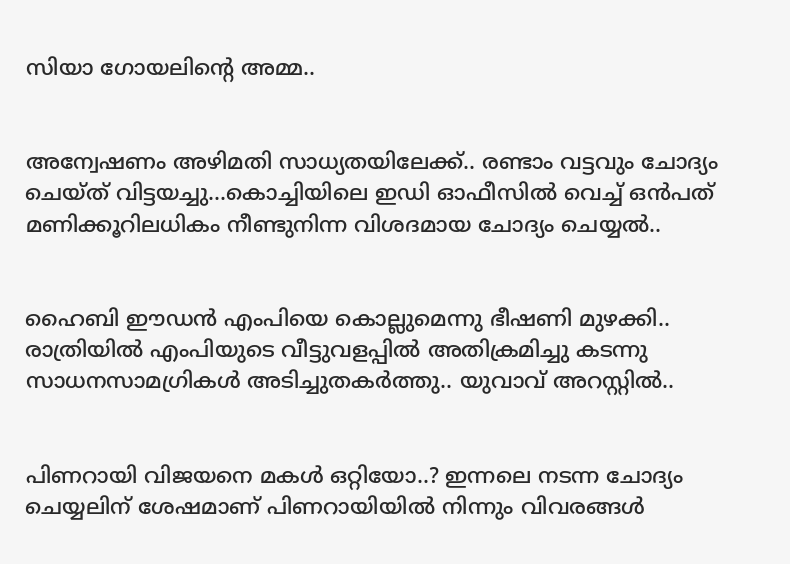സിയാ ഗോയലിന്റെ അമ്മ..


അന്വേഷണം അഴിമതി സാധ്യതയിലേക്ക്.. രണ്ടാം വട്ടവും ചോദ്യം ചെയ്ത് വിട്ടയച്ചു...കൊച്ചിയിലെ ഇഡി ഓഫീസില്‍ വെച്ച് ഒന്‍പത് മണിക്കൂറിലധികം നീണ്ടുനിന്ന വിശദമായ ചോദ്യം ചെയ്യൽ..


ഹൈബി ഈഡന്‍ എംപിയെ കൊല്ലുമെന്നു ഭീഷണി മുഴക്കി.. രാത്രിയില്‍ എംപിയുടെ വീട്ടുവളപ്പില്‍ അതിക്രമിച്ചു കടന്നു സാധനസാമഗ്രികള്‍ അടിച്ചുതകര്‍ത്തു.. യുവാവ് അറസ്റ്റില്‍..


പിണറായി വിജയനെ മകൾ ഒറ്റിയോ..? ഇന്നലെ നടന്ന ചോദ്യം ചെയ്യലിന് ശേഷമാണ് പിണറായിയിൽ നിന്നും വിവരങ്ങൾ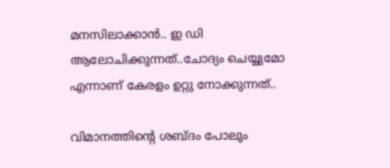മനസിലാക്കാൻ.. ഇ ഡി ആലോചിക്കുന്നത്..ചോദ്യം ചെയ്യുമോ എന്നാണ് കേരളം ഉറ്റു നോക്കുന്നത്..

വിമാനത്തിന്റെ ശബ്ദം പോലും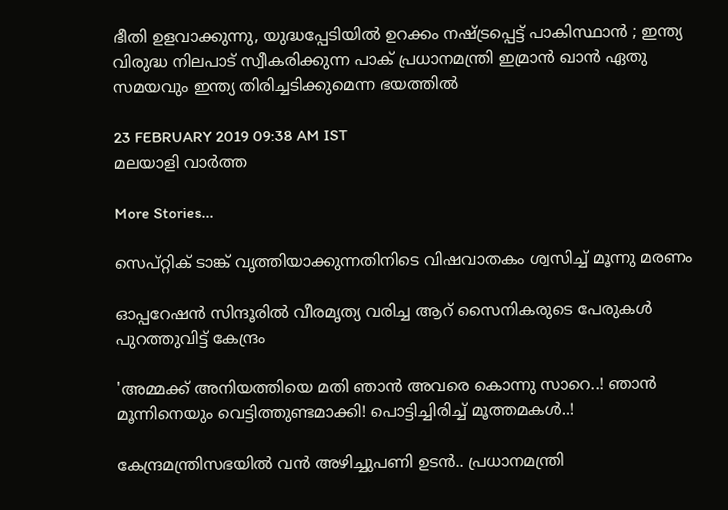ഭീതി ഉളവാക്കുന്നു, യുദ്ധപ്പേടിയില്‍ ഉറക്കം നഷ്ട്രപ്പെട്ട് പാകിസ്ഥാന്‍ ; ഇന്ത്യ വിരുദ്ധ നിലപാട് സ്വീകരിക്കുന്ന പാക് പ്രധാനമന്ത്രി ഇമ്രാന്‍ ഖാന്‍ ഏതു സമയവും ഇന്ത്യ തിരിച്ചടിക്കുമെന്ന ഭയത്തില്‍

23 FEBRUARY 2019 09:38 AM IST
മലയാളി വാര്‍ത്ത

More Stories...

സെപ്റ്റിക് ടാങ്ക് വൃത്തിയാക്കുന്നതിനിടെ വിഷവാതകം ശ്വസിച്ച് മൂന്നു മരണം

ഓപ്പറേഷന്‍ സിന്ദൂരില്‍ വീരമൃത്യ വരിച്ച ആറ് സൈനികരുടെ പേരുകള്‍ പുറത്തുവിട്ട് കേന്ദ്രം

'അമ്മക്ക് അനിയത്തിയെ മതി ഞാൻ അവരെ കൊന്നു സാറെ..! ഞാന്‍ മൂന്നിനെയും വെട്ടിത്തുണ്ടമാക്കി! പൊട്ടിച്ചിരിച്ച് മൂത്തമകൾ..!

കേന്ദ്രമന്ത്രിസഭയിൽ വൻ അഴിച്ചുപണി ഉടൻ.. പ്രധാനമന്ത്രി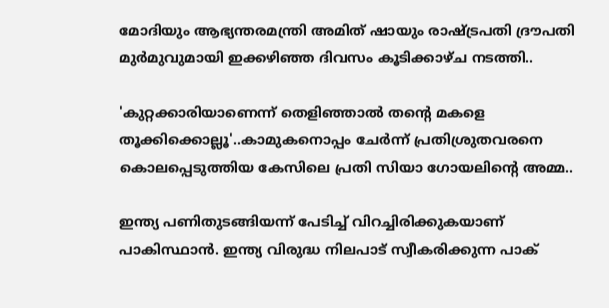മോദിയും ആഭ്യന്തരമന്ത്രി അമിത് ഷായും രാഷ്ട്രപതി ദ്രൗപതി മുർമുവുമായി ഇക്കഴിഞ്ഞ ദിവസം കൂടിക്കാഴ്ച നടത്തി..

'കുറ്റക്കാരിയാണെന്ന് തെളിഞ്ഞാൽ തന്റെ മകളെ തൂക്കിക്കൊല്ലൂ'..കാമുകനൊപ്പം ചേർന്ന് പ്രതിശ്രുതവരനെ കൊലപ്പെടുത്തിയ കേസിലെ പ്രതി സിയാ ഗോയലിന്റെ അമ്മ..

ഇന്ത്യ പണിതുടങ്ങിയന്ന് പേടിച്ച് വിറച്ചിരിക്കുകയാണ് പാകിസ്ഥാന്‍. ഇന്ത്യ വിരുദ്ധ നിലപാട് സ്വീകരിക്കുന്ന പാക്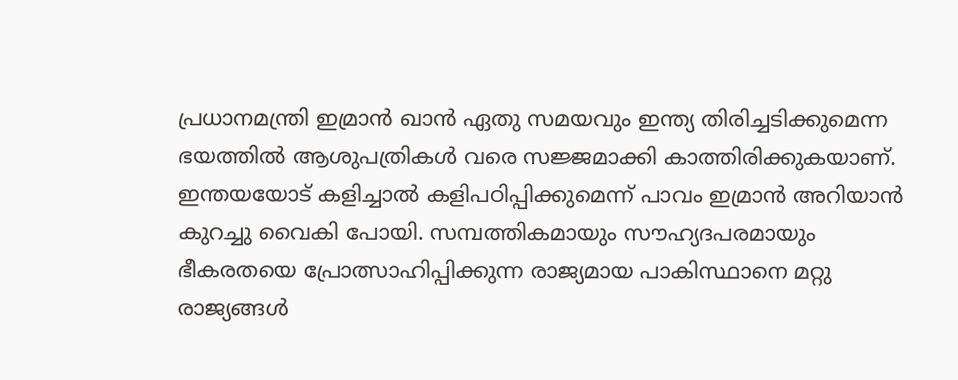പ്രധാനമന്ത്രി ഇമ്രാന്‍ ഖാന്‍ ഏതു സമയവും ഇന്ത്യ തിരിച്ചടിക്കുമെന്ന ഭയത്തില്‍ ആശുപത്രികള്‍ വരെ സജ്ജമാക്കി കാത്തിരിക്കുകയാണ്. ഇന്തയയോട് കളിച്ചാല്‍ കളിപഠിപ്പിക്കുമെന്ന് പാവം ഇമ്രാന്‍ അറിയാന്‍ കുറച്ചു വൈകി പോയി. സമ്പത്തികമായും സൗഹ്യദപരമായും ഭീകരതയെ പ്രോത്സാഹിപ്പിക്കുന്ന രാജ്യമായ പാകിസ്ഥാനെ മറ്റു രാജ്യങ്ങള്‍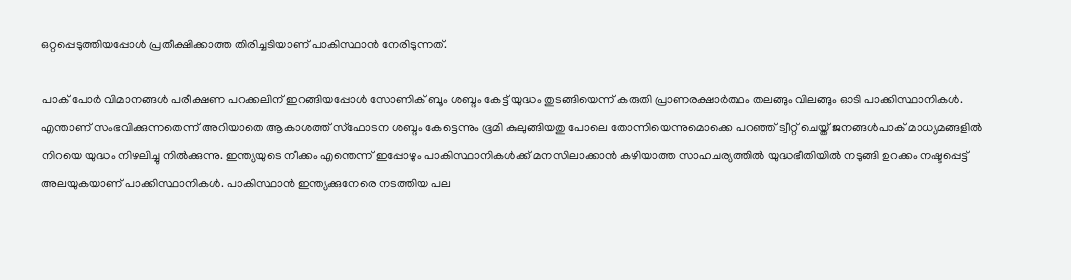ഒറ്റപ്പെടുത്തിയപ്പോള്‍ പ്രതീക്ഷിക്കാത്ത തിരിച്ചടിയാണ് പാകിസ്ഥാന്‍ നേരിടുന്നത്.

പാക് പോര്‍ വിമാനങ്ങള്‍ പരീക്ഷണ പറക്കലിന് ഇറങ്ങിയപ്പോള്‍ സോണിക് ബൂം ശബ്ദം കേട്ട് യുദ്ധം തുടങ്ങിയെന്ന് കരുതി പ്രാണരക്ഷാര്‍ത്ഥം തലങ്ങും വിലങ്ങും ഓടി പാക്കിസ്ഥാനികള്‍. എന്താണ് സംഭവിക്കുന്നതെന്ന് അറിയാതെ ആകാശത്ത് സ്ഫോടന ശബ്ദം കേട്ടെന്നും ഭൂമി കുലുങ്ങിയതു പോലെ തോന്നിയെന്നുമൊക്കെ പറഞ്ഞ് ട്വീറ്റ് ചെയ്ത് ജനങ്ങള്‍പാക് മാധ്യമങ്ങളില്‍ നിറയെ യുദ്ധം നിഴലിച്ചു നില്‍ക്കുന്നു. ഇന്ത്യയുടെ നീക്കം എന്തെന്ന് ഇപ്പോഴും പാകിസ്ഥാനികള്‍ക്ക് മനസിലാക്കാന്‍ കഴിയാത്ത സാഹചര്യത്തില്‍ യുദ്ധഭീതിയില്‍ നടുങ്ങി ഉറക്കം നഷ്ടപ്പെട്ട് അലയുകയാണ് പാക്കിസ്ഥാനികള്‍. പാകിസ്ഥാന്‍ ഇന്ത്യക്കുനേരെ നടത്തിയ പല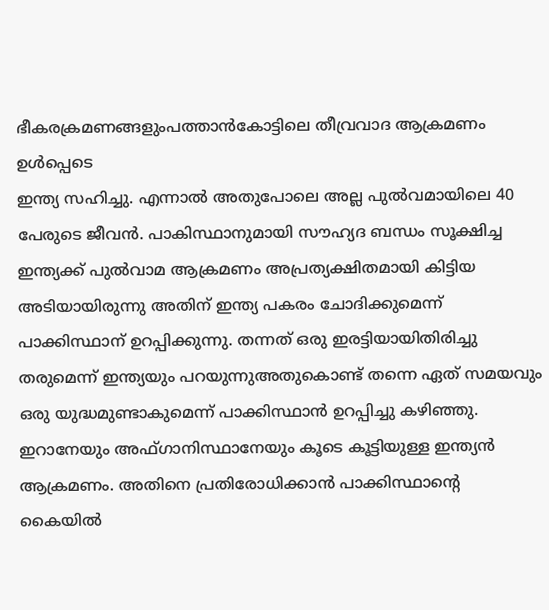ഭീകരക്രമണങ്ങളുംപത്താന്‍കോട്ടിലെ തീവ്രവാദ ആക്രമണം ഉള്‍പ്പെടെ
ഇന്ത്യ സഹിച്ചു. എന്നാല്‍ അതുപോലെ അല്ല പുല്‍വമായിലെ 40 പേരുടെ ജീവന്‍. പാകിസ്ഥാനുമായി സൗഹ്യദ ബന്ധം സൂക്ഷിച്ച ഇന്ത്യക്ക് പുല്‍വാമ ആക്രമണം അപ്രത്യക്ഷിതമായി കിട്ടിയ അടിയായിരുന്നു അതിന് ഇന്ത്യ പകരം ചോദിക്കുമെന്ന് പാക്കിസ്ഥാന് ഉറപ്പിക്കുന്നു. തന്നത് ഒരു ഇരട്ടിയായിതിരിച്ചു തരുമെന്ന് ഇന്ത്യയും പറയുന്നുഅതുകൊണ്ട് തന്നെ ഏത് സമയവും ഒരു യുദ്ധമുണ്ടാകുമെന്ന് പാക്കിസ്ഥാന്‍ ഉറപ്പിച്ചു കഴിഞ്ഞു. ഇറാനേയും അഫ്ഗാനിസ്ഥാനേയും കൂടെ കൂട്ടിയുള്ള ഇന്ത്യന്‍ ആക്രമണം. അതിനെ പ്രതിരോധിക്കാന്‍ പാക്കിസ്ഥാന്റെ കൈയില്‍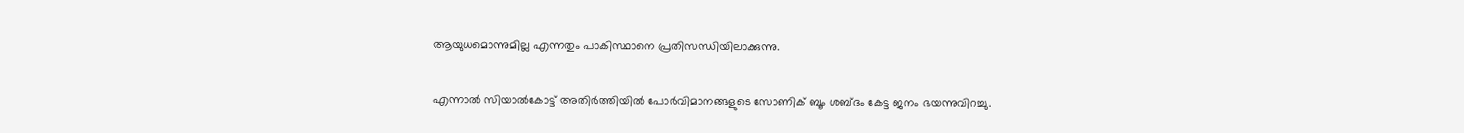ആയുധമൊന്നുമില്ല എന്നതും പാകിസ്ഥാനെ പ്രതിസന്ധിയിലാക്കുന്നു.

എന്നാല്‍ സിയാല്‍കോട്ട് അതിര്‍ത്തിയില്‍ പോര്‍വിമാനങ്ങളുടെ സോണിക് ബൂം ശബ്ദം കേട്ട ജനം ഭയന്നുവിറച്ചു.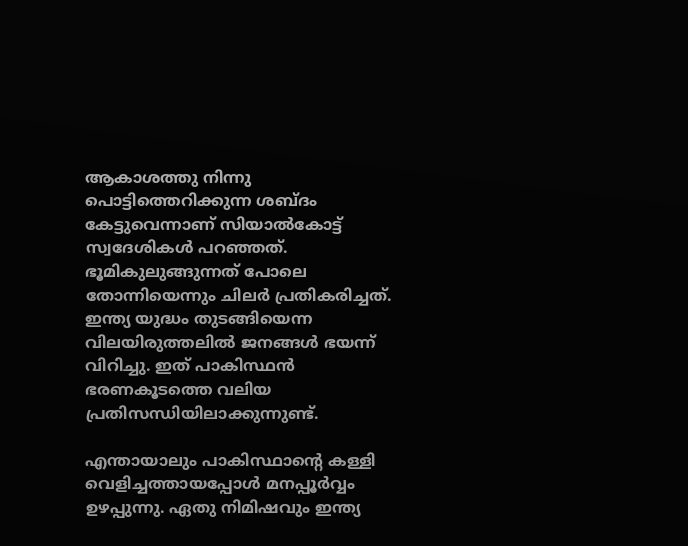ആകാശത്തു നിന്നു പൊട്ടിത്തെറിക്കുന്ന ശബ്ദം കേട്ടുവെന്നാണ് സിയാല്‍കോട്ട് സ്വദേശികള്‍ പറഞ്ഞത്. ഭൂമികുലുങ്ങുന്നത് പോലെ തോന്നിയെന്നും ചിലര്‍ പ്രതികരിച്ചത്. ഇന്ത്യ യുദ്ധം തുടങ്ങിയെന്ന വിലയിരുത്തലില്‍ ജനങ്ങള്‍ ഭയന്ന് വിറിച്ചു. ഇത് പാകിസ്ഥന്‍ ഭരണകൂടത്തെ വലിയ പ്രതിസന്ധിയിലാക്കുന്നുണ്ട്.

എന്തായാലും പാകിസ്ഥാന്റെ കള്ളി വെളിച്ചത്തായപ്പോള്‍ മനപ്പൂര്‍വ്വം ഉഴപ്പുന്നു. ഏതു നിമിഷവും ഇന്ത്യ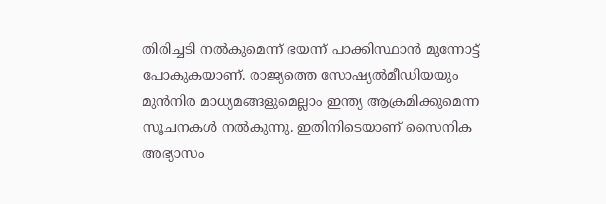തിരിച്ചടി നല്‍കുമെന്ന് ഭയന്ന് പാക്കിസ്ഥാന്‍ മുന്നോട്ട് പോകുകയാണ്. രാജ്യത്തെ സോഷ്യല്‍മീഡിയയും മുന്‍നിര മാധ്യമങ്ങളുമെല്ലാം ഇന്ത്യ ആക്രമിക്കുമെന്ന സൂചനകള്‍ നല്‍കുന്നു. ഇതിനിടെയാണ് സൈനിക അഭ്യാസം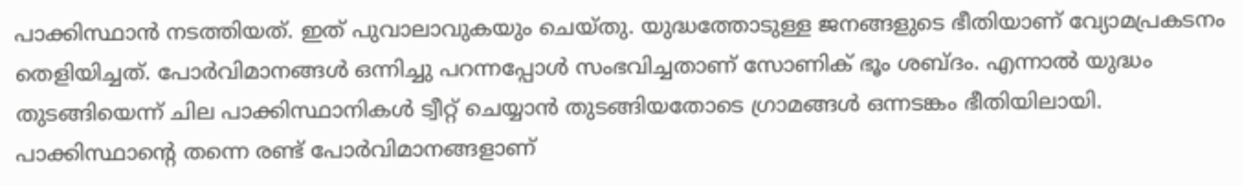പാക്കിസ്ഥാന്‍ നടത്തിയത്. ഇത് പുവാലാവുകയും ചെയ്തു. യുദ്ധത്തോടുള്ള ജനങ്ങളുടെ ഭീതിയാണ് വ്യോമപ്രകടനം തെളിയിച്ചത്. പോര്‍വിമാനങ്ങള്‍ ഒന്നിച്ചു പറന്നപ്പോള്‍ സംഭവിച്ചതാണ് സോണിക് ഭൂം ശബ്ദം. എന്നാല്‍ യുദ്ധം തുടങ്ങിയെന്ന് ചില പാക്കിസ്ഥാനികള്‍ ട്വീറ്റ് ചെയ്യാന്‍ തുടങ്ങിയതോടെ ഗ്രാമങ്ങള്‍ ഒന്നടങ്കം ഭീതിയിലായി. പാക്കിസ്ഥാന്റെ തന്നെ രണ്ട് പോര്‍വിമാനങ്ങളാണ്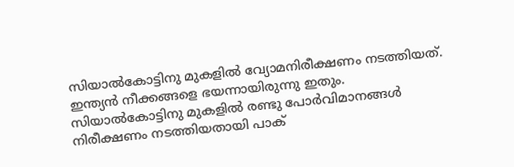സിയാല്‍കോട്ടിനു മുകളില്‍ വ്യോമനിരീക്ഷണം നടത്തിയത്. ഇന്ത്യന്‍ നീക്കങ്ങളെ ഭയന്നായിരുന്നു ഇതും. സിയാല്‍കോട്ടിനു മുകളില്‍ രണ്ടു പോര്‍വിമാനങ്ങള്‍ നിരീക്ഷണം നടത്തിയതായി പാക്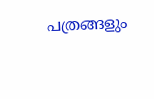പത്രങ്ങളും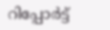റിപ്പോര്‍ട്ട്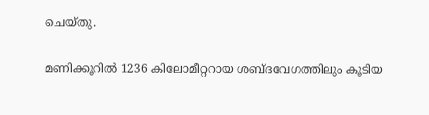ചെയ്തു.

മണിക്കൂറില്‍ 1236 കിലോമീറ്ററായ ശബ്ദവേഗത്തിലും കൂടിയ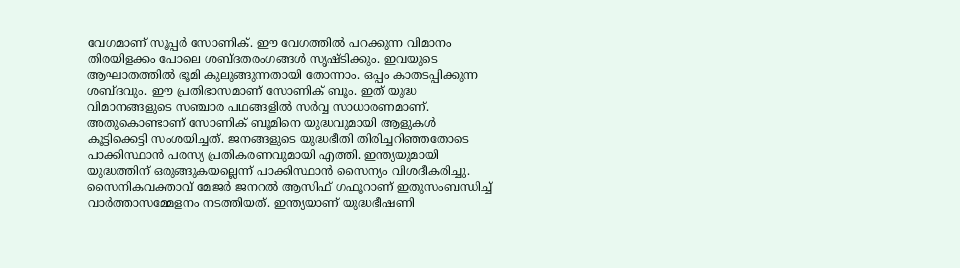വേഗമാണ് സൂപ്പര്‍ സോണിക്. ഈ വേഗത്തില്‍ പറക്കുന്ന വിമാനം തിരയിളക്കം പോലെ ശബ്ദതരംഗങ്ങള്‍ സൃഷ്ടിക്കും. ഇവയുടെ ആഘാതത്തില്‍ ഭൂമി കുലുങ്ങുന്നതായി തോന്നാം. ഒപ്പം കാതടപ്പിക്കുന്ന ശബ്ദവും. ഈ പ്രതിഭാസമാണ് സോണിക് ബൂം. ഇത് യുദ്ധ വിമാനങ്ങളുടെ സഞ്ചാര പഥങ്ങളില്‍ സര്‍വ്വ സാധാരണമാണ്. അതുകൊണ്ടാണ് സോണിക് ബൂമിനെ യുദ്ധവുമായി ആളുകള്‍ കൂട്ടിക്കെട്ടി സംശയിച്ചത്. ജനങ്ങളുടെ യുദ്ധഭീതി തിരിച്ചറിഞ്ഞതോടെ പാക്കിസ്ഥാന്‍ പരസ്യ പ്രതികരണവുമായി എത്തി. ഇന്ത്യയുമായി യുദ്ധത്തിന് ഒരുങ്ങുകയല്ലെന്ന് പാക്കിസ്ഥാന്‍ സൈന്യം വിശദീകരിച്ചു. സൈനികവക്താവ് മേജര്‍ ജനറല്‍ ആസിഫ് ഗഫൂറാണ് ഇതുസംബന്ധിച്ച് വാര്‍ത്താസമ്മേളനം നടത്തിയത്. ഇന്ത്യയാണ് യുദ്ധഭീഷണി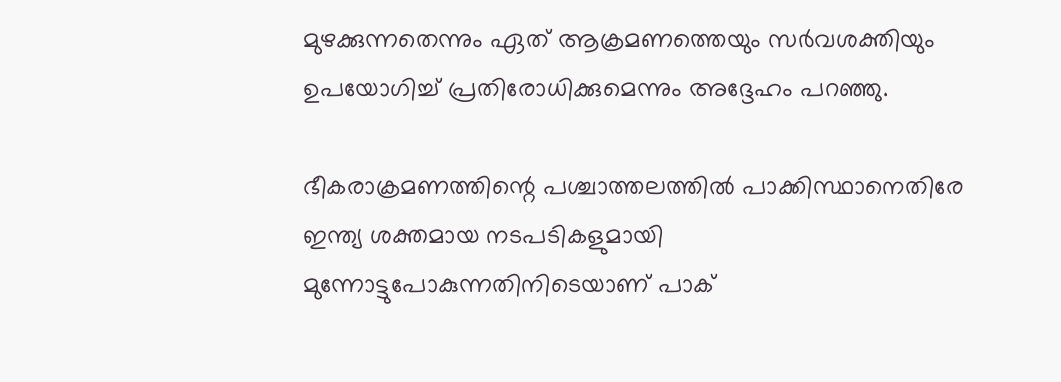മുഴക്കുന്നതെന്നും ഏത് ആക്രമണത്തെയും സര്‍വശക്തിയും ഉപയോഗിച്ച് പ്രതിരോധിക്കുമെന്നും അദ്ദേഹം പറഞ്ഞു.

ഭീകരാക്രമണത്തിന്റെ പശ്ചാത്തലത്തില്‍ പാക്കിസ്ഥാനെതിരേ ഇന്ത്യ ശക്തമായ നടപടികളുമായി മുന്നോട്ടുപോകുന്നതിനിടെയാണ് പാക്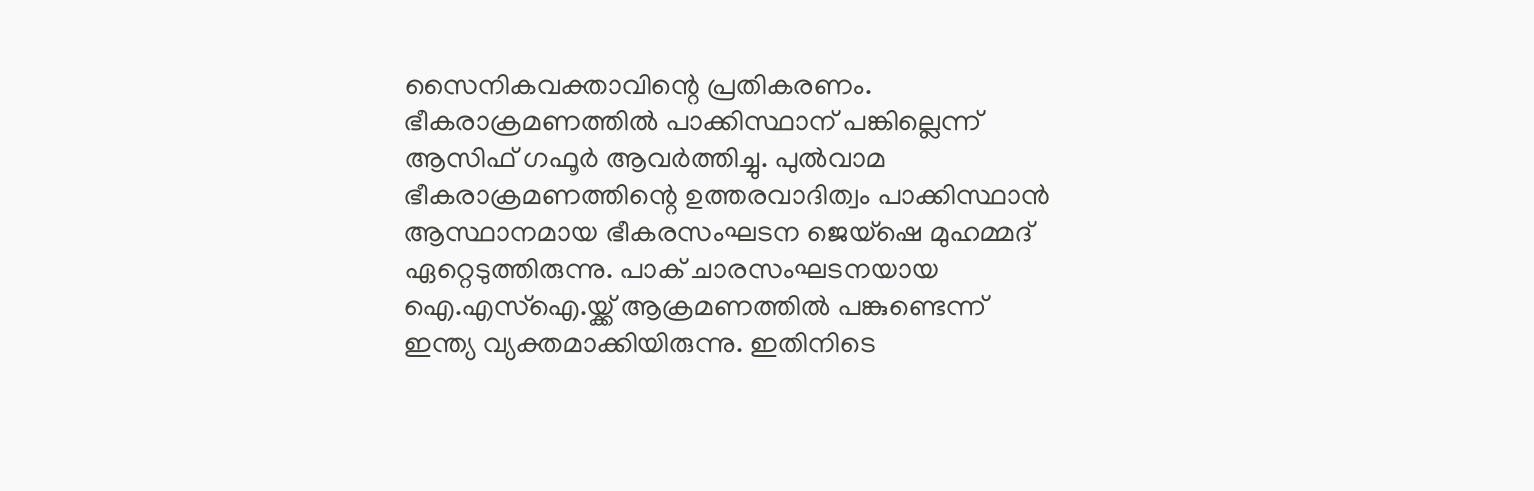സൈനികവക്താവിന്റെ പ്രതികരണം. ഭീകരാക്രമണത്തില്‍ പാക്കിസ്ഥാന് പങ്കില്ലെന്ന് ആസിഫ് ഗഫൂര്‍ ആവര്‍ത്തിച്ചു. പുല്‍വാമ ഭീകരാക്രമണത്തിന്റെ ഉത്തരവാദിത്വം പാക്കിസ്ഥാന്‍ ആസ്ഥാനമായ ഭീകരസംഘടന ജെയ്‌ഷെ മുഹമ്മദ് ഏറ്റെടുത്തിരുന്നു. പാക് ചാരസംഘടനയായ ഐ.എസ്ഐ.യ്ക്ക് ആക്രമണത്തില്‍ പങ്കുണ്ടെന്ന് ഇന്ത്യ വ്യക്തമാക്കിയിരുന്നു. ഇതിനിടെ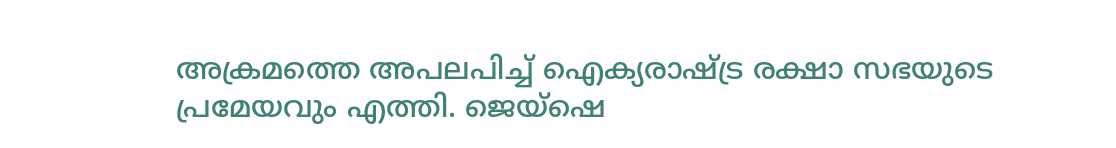അക്രമത്തെ അപലപിച്ച് ഐക്യരാഷ്ട്ര രക്ഷാ സഭയുടെ പ്രമേയവും എത്തി. ജെയ്ഷെ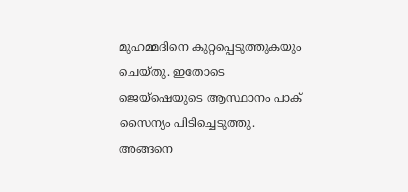മുഹമ്മദിനെ കുറ്റപ്പെടുത്തുകയും ചെയ്തു. ഇതോടെ ജെയ്ഷെയുടെ ആസ്ഥാനം പാക് സൈന്യം പിടിച്ചെടുത്തു. അങ്ങനെ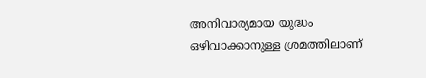അനിവാര്യമായ യുദ്ധം ഒഴിവാക്കാനുള്ള ശ്രമത്തിലാണ്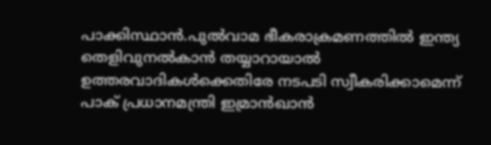പാക്കിസ്ഥാന്‍.പുല്‍വാമ ഭീകരാക്രമണത്തില്‍ ഇന്ത്യ തെളിവുനല്‍കാന്‍ തയ്യാറായാല്‍ ഉത്തരവാദികള്‍ക്കെതിരേ നടപടി സ്വീകരിക്കാമെന്ന് പാക് പ്രധാനമന്ത്രി ഇമ്രാന്‍ഖാന്‍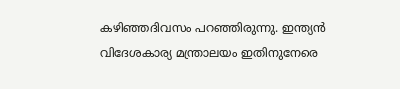കഴിഞ്ഞദിവസം പറഞ്ഞിരുന്നു. ഇന്ത്യന്‍ വിദേശകാര്യ മന്ത്രാലയം ഇതിനുനേരെ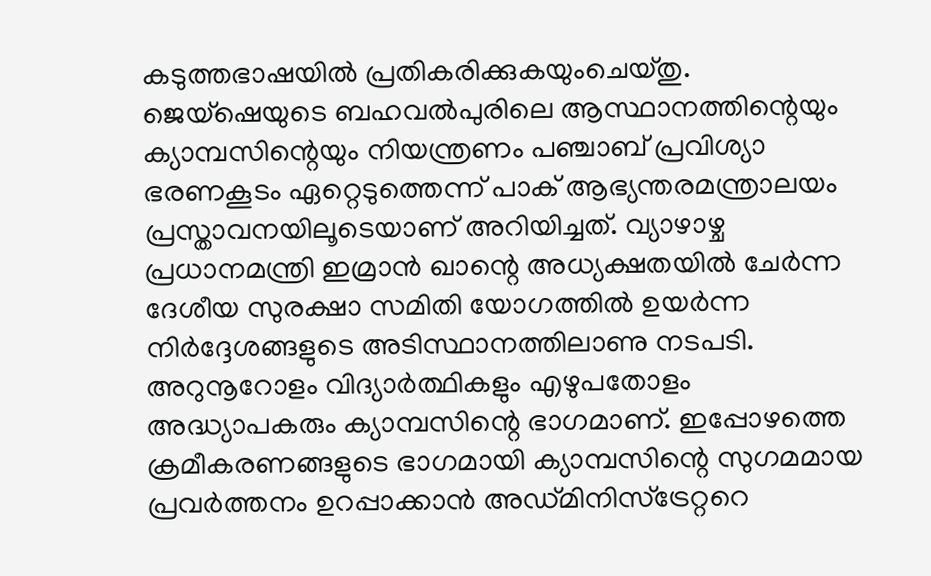കടുത്തഭാഷയില്‍ പ്രതികരിക്കുകയുംചെയ്തു. ജെയ്‌ഷെയുടെ ബഹവല്‍പുരിലെ ആസ്ഥാനത്തിന്റെയും ക്യാമ്പസിന്റെയും നിയന്ത്രണം പഞ്ചാബ് പ്രവിശ്യാ ഭരണകൂടം ഏറ്റെടുത്തെന്ന് പാക് ആഭ്യന്തരമന്ത്രാലയം പ്രസ്താവനയിലൂടെയാണ് അറിയിച്ചത്. വ്യാഴാഴ്ച പ്രധാനമന്ത്രി ഇമ്രാന്‍ ഖാന്റെ അധ്യക്ഷതയില്‍ ചേര്‍ന്ന ദേശീയ സുരക്ഷാ സമിതി യോഗത്തില്‍ ഉയര്‍ന്ന നിര്‍ദ്ദേശങ്ങളുടെ അടിസ്ഥാനത്തിലാണു നടപടി. അറുനൂറോളം വിദ്യാര്‍ത്ഥികളും എഴുപതോളം അദ്ധ്യാപകരും ക്യാമ്പസിന്റെ ഭാഗമാണ്. ഇപ്പോഴത്തെ ക്രമീകരണങ്ങളുടെ ഭാഗമായി ക്യാമ്പസിന്റെ സുഗമമായ പ്രവര്‍ത്തനം ഉറപ്പാക്കാന്‍ അഡ്മിനിസ്‌ട്രേറ്ററെ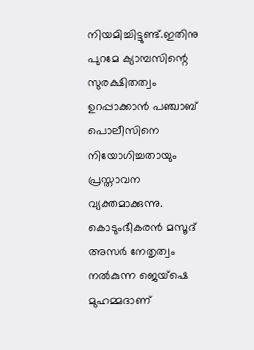നിയമിച്ചിട്ടുണ്ട്.ഇതിനു പുറമേ ക്യാമ്പസിന്റെ സുരക്ഷിതത്വം ഉറപ്പാക്കാന്‍ പഞ്ചാബ് പൊലീസിനെ നിയോഗിച്ചതായും പ്രസ്താവന വ്യക്തമാക്കുന്നു. കൊടുംഭീകരന്‍ മസൂദ് അസര്‍ നേതൃത്വം നല്‍കുന്ന ജെയ്‌ഷെ മുഹമ്മദാണ്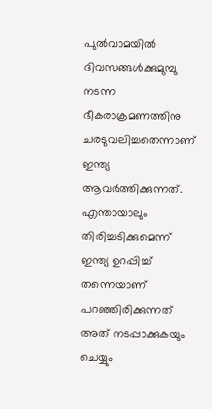പുല്‍വാമയില്‍ ദിവസങ്ങള്‍ക്കുമുമ്പു നടന്ന ഭീകരാക്രമണത്തിനു ചരടുവലിച്ചതെന്നാണ് ഇന്ത്യ ആവര്‍ത്തിക്കുന്നത്. എന്തായാലും തിരിച്ചടിക്കുമെന്ന് ഇന്ത്യ ഉറപ്പിച്ച് തന്നെയാണ് പറഞ്ഞിരിക്കുന്നത് അത് നടപ്പാക്കുകയും ചെയ്യും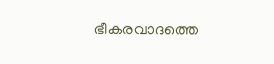ഭീകരവാദത്തെ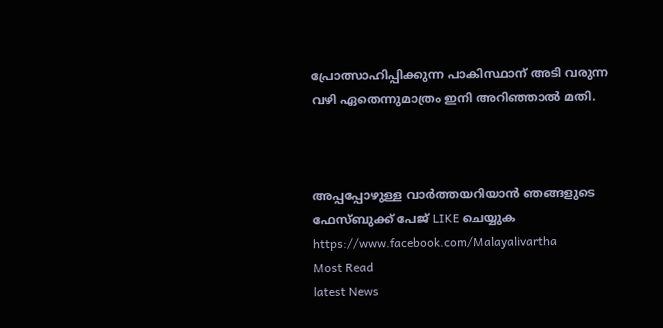പ്രോത്സാഹിപ്പിക്കുന്ന പാകിസ്ഥാന് അടി വരുന്ന വഴി ഏതെന്നുമാത്രം ഇനി അറിഞ്ഞാല്‍ മതി.



അപ്പപ്പോഴുള്ള വാര്‍ത്തയറിയാന്‍ ഞങ്ങളുടെ ഫേസ്‌ബുക്ക്‌ പേജ് LIKE ചെയ്യുക
https://www.facebook.com/Malayalivartha
Most Read
latest News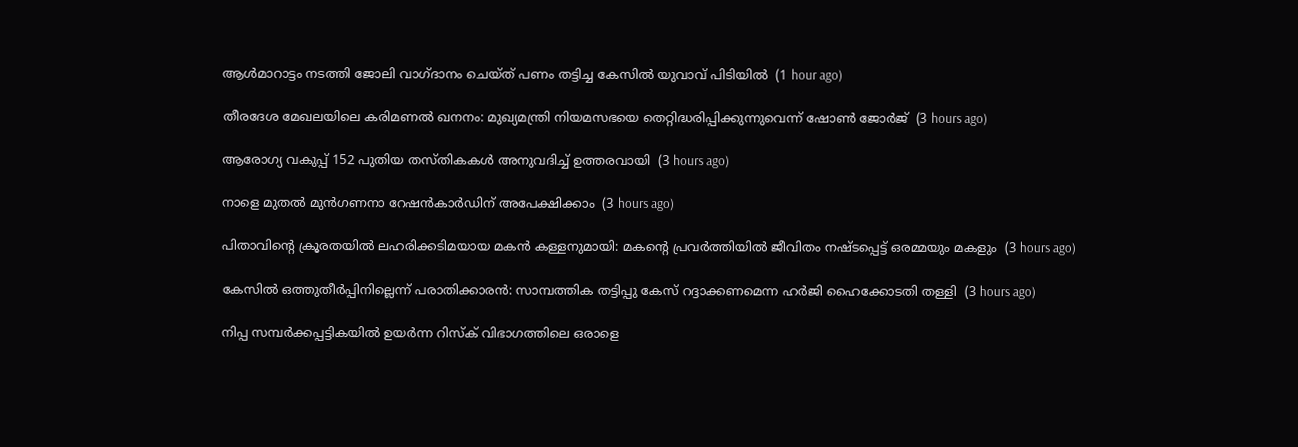ആള്‍മാറാട്ടം നടത്തി ജോലി വാഗ്ദാനം ചെയ്ത് പണം തട്ടിച്ച കേസില്‍ യുവാവ് പിടിയില്‍  (1 hour ago)

തീരദേശ മേഖലയിലെ കരിമണല്‍ ഖനനം: മുഖ്യമന്ത്രി നിയമസഭയെ തെറ്റിദ്ധരിപ്പിക്കുന്നുവെന്ന് ഷോണ്‍ ജോര്‍ജ്  (3 hours ago)

ആരോഗ്യ വകുപ്പ് 152 പുതിയ തസ്തികകള്‍ അനുവദിച്ച് ഉത്തരവായി  (3 hours ago)

നാളെ മുതല്‍ മുന്‍ഗണനാ റേഷന്‍കാര്‍ഡിന് അപേക്ഷിക്കാം  (3 hours ago)

പിതാവിന്റെ ക്രൂരതയില്‍ ലഹരിക്കടിമയായ മകന്‍ കള്ളനുമായി: മകന്റെ പ്രവര്‍ത്തിയില്‍ ജീവിതം നഷ്ടപ്പെട്ട് ഒരമ്മയും മകളും  (3 hours ago)

കേസില്‍ ഒത്തുതീര്‍പ്പിനില്ലെന്ന് പരാതിക്കാരന്‍: സാമ്പത്തിക തട്ടിപ്പു കേസ് റദ്ദാക്കണമെന്ന ഹര്‍ജി ഹൈക്കോടതി തള്ളി  (3 hours ago)

നിപ്പ സമ്പര്‍ക്കപ്പട്ടികയില്‍ ഉയര്‍ന്ന റിസ്‌ക് വിഭാഗത്തിലെ ഒരാളെ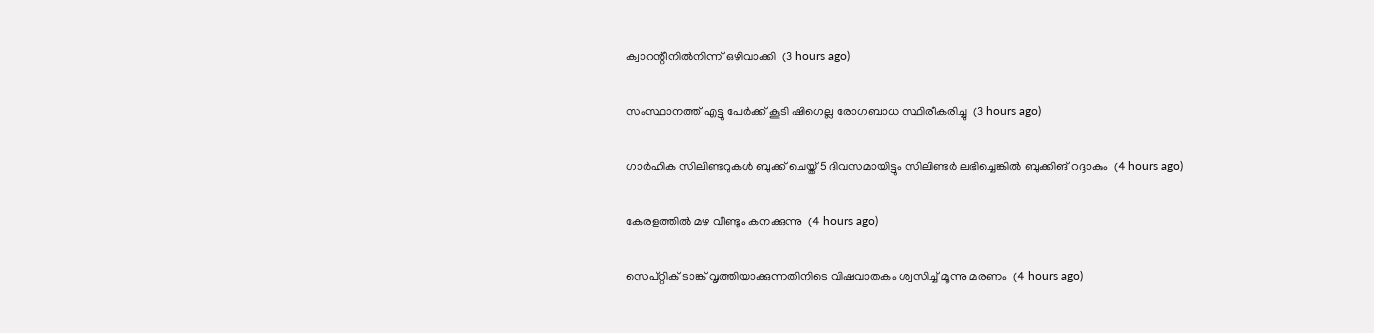ക്വാറന്റീനില്‍നിന്ന് ഒഴിവാക്കി  (3 hours ago)

സംസ്ഥാനത്ത് എട്ടു പേര്‍ക്ക് കൂടി ഷിഗെല്ല രോഗബാധ സ്ഥിരീകരിച്ചു  (3 hours ago)

ഗാര്‍ഹിക സിലിണ്ടറുകള്‍ ബുക്ക് ചെയ്ത് 5 ദിവസമായിട്ടും സിലിണ്ടര്‍ ലഭിച്ചെങ്കില്‍ ബുക്കിങ് റദ്ദാകും  (4 hours ago)

കേരളത്തില്‍ മഴ വീണ്ടും കനക്കുന്നു  (4 hours ago)

സെപ്റ്റിക് ടാങ്ക് വൃത്തിയാക്കുന്നതിനിടെ വിഷവാതകം ശ്വസിച്ച് മൂന്നു മരണം  (4 hours ago)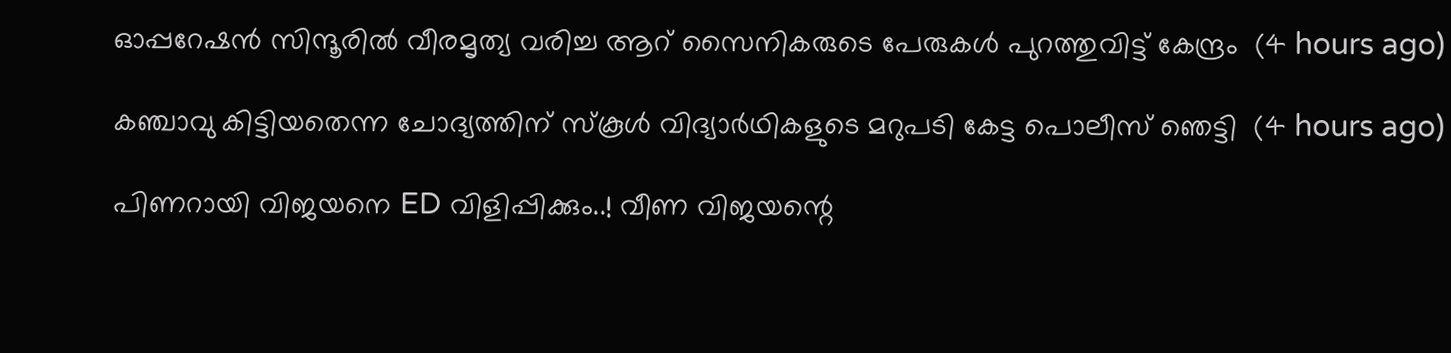ഓപ്പറേഷന്‍ സിന്ദൂരില്‍ വീരമൃത്യ വരിച്ച ആറ് സൈനികരുടെ പേരുകള്‍ പുറത്തുവിട്ട് കേന്ദ്രം  (4 hours ago)

കഞ്ചാവു കിട്ടിയതെന്ന ചോദ്യത്തിന് സ്‌കൂള്‍ വിദ്യാര്‍ഥികളുടെ മറുപടി കേട്ട പൊലീസ് ഞെട്ടി  (4 hours ago)

പിണറായി വിജയനെ ED വിളിപ്പിക്കും..! വീണ വിജയന്റെ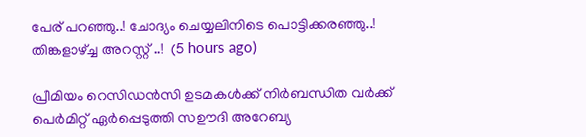പേര് പറഞ്ഞു..! ചോദ്യം ചെയ്യലിനിടെ പൊട്ടിക്കരഞ്ഞു..! തിങ്കളാഴ്ച്ച അറസ്റ്റ് ..!  (5 hours ago)

പ്രീമിയം റെസിഡൻസി ഉടമകൾക്ക് നിർബന്ധിത വർക്ക് പെർമിറ്റ് ഏർപ്പെടുത്തി സഊദി അറേബ്യ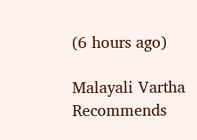(6 hours ago)

Malayali Vartha Recommends